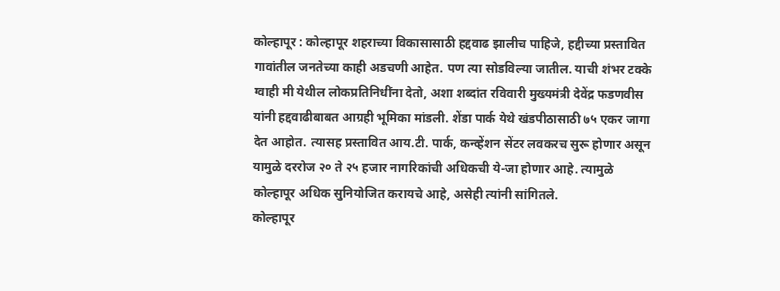कोल्हापूर : कोल्हापूर शहराच्या विकासासाठी हद्दवाढ झालीच पाहिजे, हद्दीच्या प्रस्तावित गावांतील जनतेच्या काही अडचणी आहेत. पण त्या सोडविल्या जातील. याची शंभर टक्के ग्वाही मी येथील लोकप्रतिनिधींना देतो, अशा शब्दांत रविवारी मुख्यमंत्री देवेंद्र फडणवीस यांनी हद्दवाढीबाबत आग्रही भूमिका मांडली. शेंडा पार्क येथे खंडपीठासाठी ७५ एकर जागा देत आहोत. त्यासह प्रस्तावित आय.टी. पार्क, कन्व्हेंशन सेंटर लवकरच सुरू होणार असून यामुळे दररोज २० ते २५ हजार नागरिकांची अधिकची ये-जा होणार आहे. त्यामुळे कोल्हापूर अधिक सुनियोजित करायचे आहे, असेही त्यांनी सांगितले.
कोल्हापूर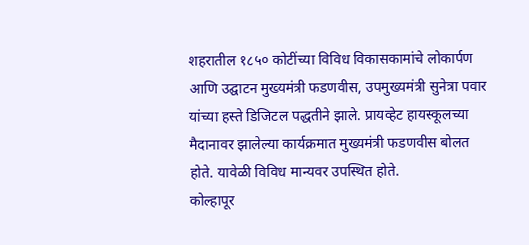शहरातील १८५० कोटींच्या विविध विकासकामांचे लोकार्पण आणि उद्घाटन मुख्यमंत्री फडणवीस, उपमुख्यमंत्री सुनेत्रा पवार यांच्या हस्ते डिजिटल पद्धतीने झाले. प्रायव्हेट हायस्कूलच्या मैदानावर झालेल्या कार्यक्रमात मुख्यमंत्री फडणवीस बोलत होते. यावेळी विविध मान्यवर उपस्थित होते.
कोल्हापूर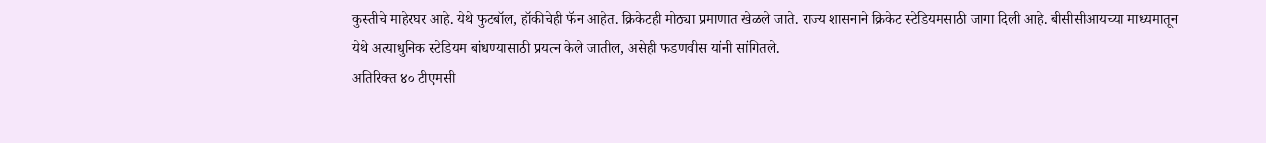कुस्तीचे माहेरघर आहे. येथे फुटबॉल, हॉकीचेही फॅन आहेत. क्रिकेटही मोठ्या प्रमाणात खेळले जाते. राज्य शासनाने क्रिकेट स्टेडियमसाठी जागा दिली आहे. बीसीसीआयच्या माध्यमातून येथे अत्याधुनिक स्टेडियम बांधण्यासाठी प्रयत्न केले जातील, असेही फडणवीस यांनी सांगितले.
अतिरिक्त ४० टीएमसी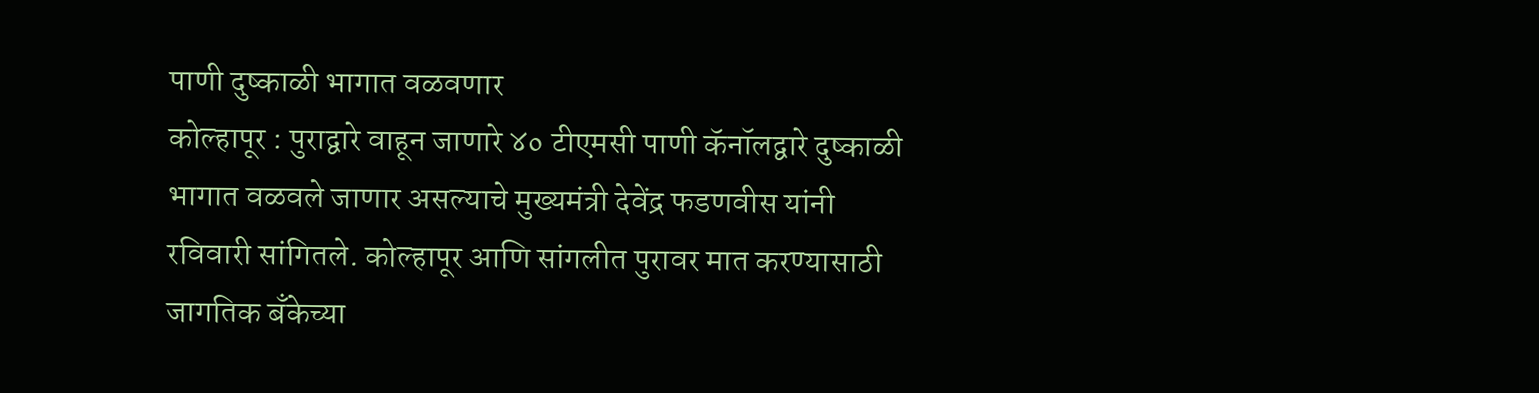पाणी दुष्काळी भागात वळवणार
कोल्हापूर : पुराद्वारे वाहून जाणारे ४० टीएमसी पाणी कॅनॉलद्वारे दुष्काळी भागात वळवले जाणार असल्याचे मुख्यमंत्री देवेंद्र फडणवीस यांनी रविवारी सांगितले. कोल्हापूर आणि सांगलीत पुरावर मात करण्यासाठी जागतिक बँकेच्या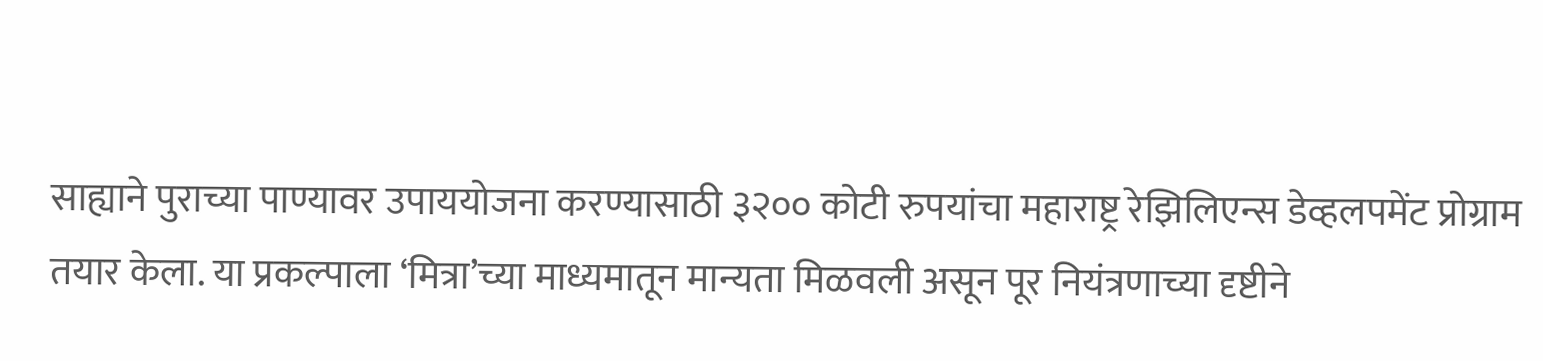साह्याने पुराच्या पाण्यावर उपाययोजना करण्यासाठी ३२०० कोटी रुपयांचा महाराष्ट्र रेझिलिएन्स डेव्हलपमेंट प्रोग्राम तयार केला. या प्रकल्पाला ‘मित्रा’च्या माध्यमातून मान्यता मिळवली असून पूर नियंत्रणाच्या दृष्टीने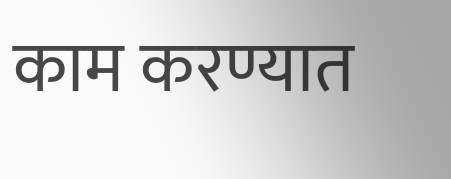काम करण्यात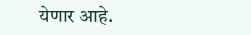येणार आहे.